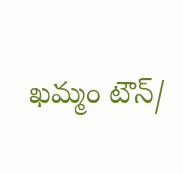ఖమ్మం టౌన్/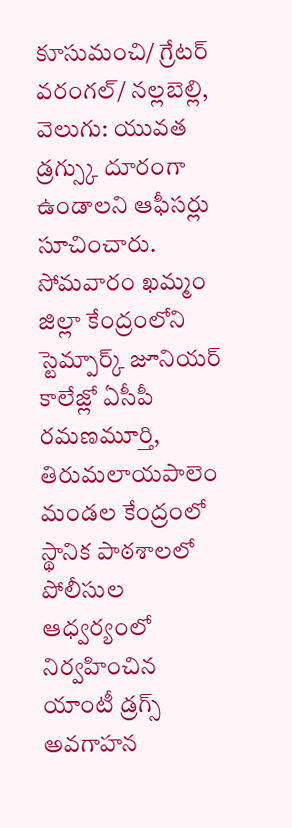కూసుమంచి/ గ్రేటర్ వరంగల్/ నల్లబెల్లి, వెలుగు: యువత డ్రగ్స్కు దూరంగా ఉండాలని ఆఫీసర్లు సూచించారు. సోమవారం ఖమ్మం జిల్లా కేంద్రంలోని స్టెమ్పార్క్ జూనియర్ కాలేజ్లో ఏసీపీ రమణమూర్తి, తిరుమలాయపాలెం మండల కేంద్రంలో స్థానిక పాఠశాలలో పోలీసుల ఆధ్వర్యంలో నిర్వహించిన యాంటీ డ్రగ్స్ అవగాహన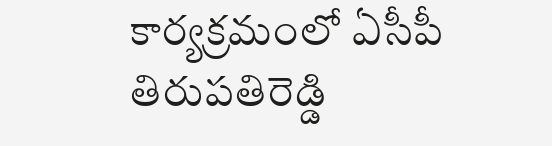కార్యక్రమంలో ఏసీపీ తిరుపతిరెడ్డి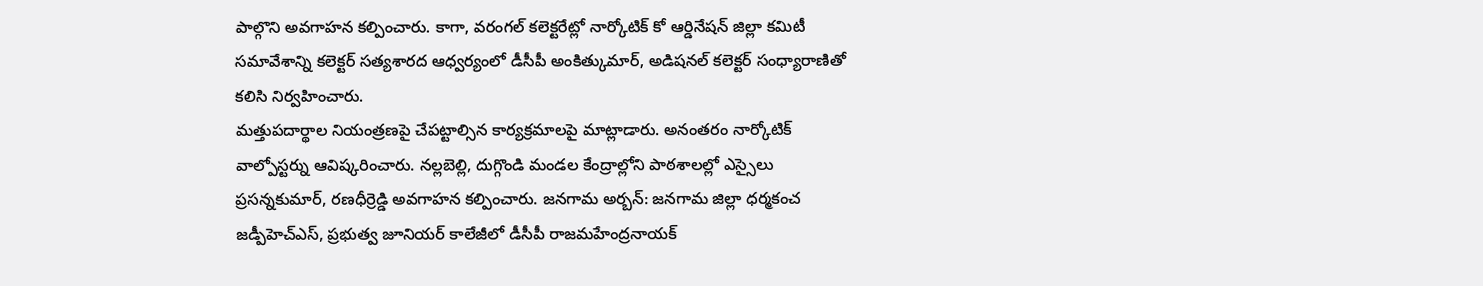పాల్గొని అవగాహన కల్పించారు. కాగా, వరంగల్ కలెక్టరేట్లో నార్కోటిక్ కో ఆర్డినేషన్ జిల్లా కమిటీ సమావేశాన్ని కలెక్టర్ సత్యశారద ఆధ్వర్యంలో డీసీపీ అంకిత్కుమార్, అడిషనల్ కలెక్టర్ సంధ్యారాణితో కలిసి నిర్వహించారు.
మత్తుపదార్థాల నియంత్రణపై చేపట్టాల్సిన కార్యక్రమాలపై మాట్లాడారు. అనంతరం నార్కోటిక్ వాల్పోస్టర్ను ఆవిష్కరించారు. నల్లబెల్లి, దుగ్గొండి మండల కేంద్రాల్లోని పాఠశాలల్లో ఎస్సైలు ప్రసన్నకుమార్, రణధీర్రెడ్డి అవగాహన కల్పించారు. జనగామ అర్బన్: జనగామ జిల్లా ధర్మకంచ జడ్పీహెచ్ఎస్, ప్రభుత్వ జూనియర్ కాలేజీలో డీసీపీ రాజమహేంద్రనాయక్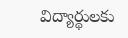విద్యార్థులకు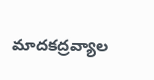మాదకద్రవ్యాల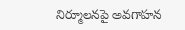నిర్మూలనపై అవగాహన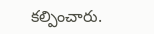కల్పించారు.